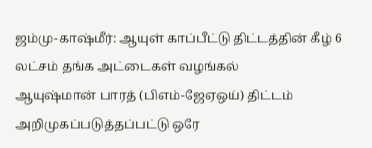ஜம்மு-காஷ்மீர்: ஆயுள் காப்பீட்டு திட்டத்தின் கீழ் 6 லட்சம் தங்க அட்டைகள் வழங்கல்
ஆயுஷ்மான் பாரத் (பிஎம்-ஜேஏஒய்) திட்டம் அறிமுகப்படுத்தப்பட்டு ஒரே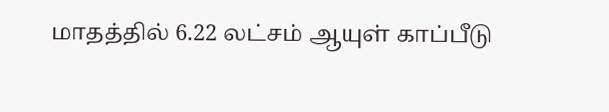மாதத்தில் 6.22 லட்சம் ஆயுள் காப்பீடு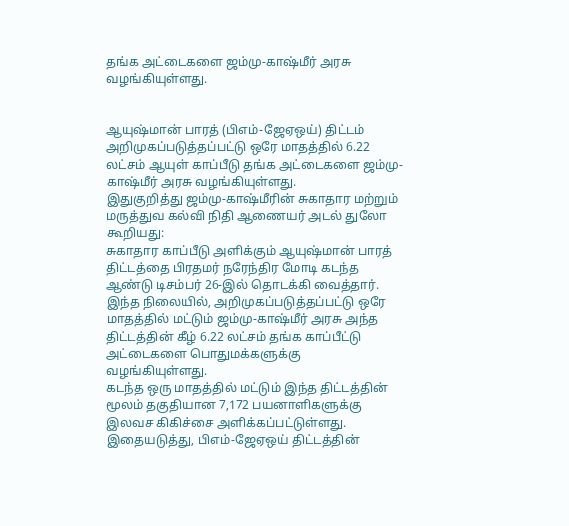தங்க அட்டைகளை ஜம்மு-காஷ்மீர் அரசு வழங்கியுள்ளது.


ஆயுஷ்மான் பாரத் (பிஎம்-ஜேஏஒய்) திட்டம் அறிமுகப்படுத்தப்பட்டு ஒரே மாதத்தில் 6.22 லட்சம் ஆயுள் காப்பீடு தங்க அட்டைகளை ஜம்மு-காஷ்மீர் அரசு வழங்கியுள்ளது.
இதுகுறித்து ஜம்மு-காஷ்மீரின் சுகாதார மற்றும் மருத்துவ கல்வி நிதி ஆணையர் அடல் துலோ கூறியது:
சுகாதார காப்பீடு அளிக்கும் ஆயுஷ்மான் பாரத் திட்டத்தை பிரதமர் நரேந்திர மோடி கடந்த ஆண்டு டிசம்பர் 26-இல் தொடக்கி வைத்தார். இந்த நிலையில், அறிமுகப்படுத்தப்பட்டு ஒரே மாதத்தில் மட்டும் ஜம்மு-காஷ்மீர் அரசு அந்த திட்டத்தின் கீழ் 6.22 லட்சம் தங்க காப்பீட்டு அட்டைகளை பொதுமக்களுக்கு வழங்கியுள்ளது.
கடந்த ஒரு மாதத்தில் மட்டும் இந்த திட்டத்தின் மூலம் தகுதியான 7,172 பயனாளிகளுக்கு இலவச கிகிச்சை அளிக்கப்பட்டுள்ளது. இதையடுத்து, பிஎம்-ஜேஏஒய் திட்டத்தின்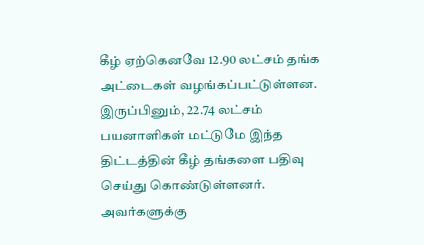கீழ் ஏற்கெனவே 12.90 லட்சம் தங்க அட்டைகள் வழங்கப்பட்டுள்ளன. இருப்பினும், 22.74 லட்சம் பயனாளிகள் மட்டுமே இந்த திட்டத்தின் கீழ் தங்களை பதிவு செய்து கொண்டுள்ளனர்.
அவர்களுக்கு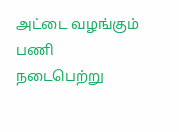அட்டை வழங்கும் பணி நடைபெற்று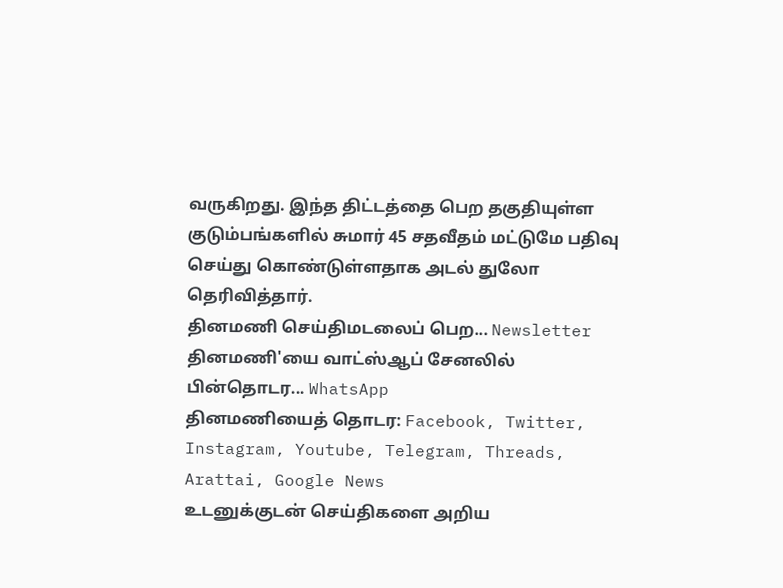வருகிறது. இந்த திட்டத்தை பெற தகுதியுள்ள குடும்பங்களில் சுமார் 45 சதவீதம் மட்டுமே பதிவு செய்து கொண்டுள்ளதாக அடல் துலோ தெரிவித்தார்.
தினமணி செய்திமடலைப் பெற... Newsletter
தினமணி'யை வாட்ஸ்ஆப் சேனலில் பின்தொடர... WhatsApp
தினமணியைத் தொடர: Facebook, Twitter, Instagram, Youtube, Telegram, Threads, Arattai, Google News
உடனுக்குடன் செய்திகளை அறிய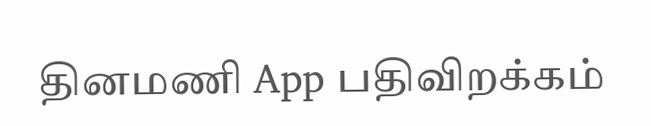தினமணி App பதிவிறக்கம்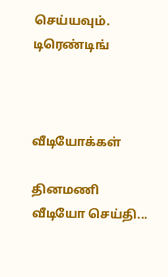செய்யவும்.
டிரெண்டிங்



வீடியோக்கள்

தினமணி வீடியோ செய்தி...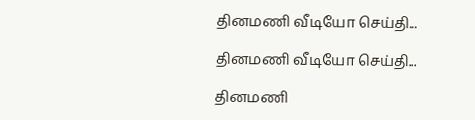தினமணி வீடியோ செய்தி...

தினமணி வீடியோ செய்தி...

தினமணி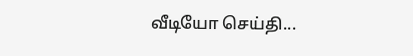வீடியோ செய்தி...